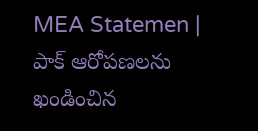MEA Statemen | పాక్ ఆరోపణలను ఖండించిన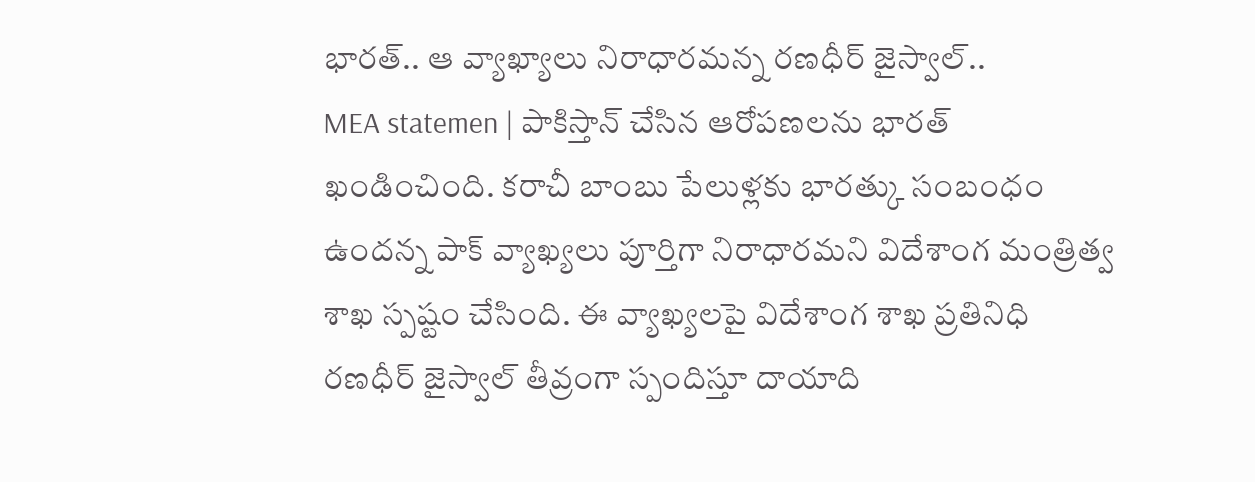భారత్.. ఆ వ్యాఖ్యాలు నిరాధారమన్న రణధీర్ జైస్వాల్..
MEA statemen | పాకిస్తాన్ చేసిన ఆరోపణలను భారత్ ఖండించింది. కరాచీ బాంబు పేలుళ్లకు భారత్కు సంబంధం ఉందన్న పాక్ వ్యాఖ్యలు పూర్తిగా నిరాధారమని విదేశాంగ మంత్రిత్వ శాఖ స్పష్టం చేసింది. ఈ వ్యాఖ్యలపై విదేశాంగ శాఖ ప్రతినిధి రణధీర్ జైస్వాల్ తీవ్రంగా స్పందిస్తూ దాయాది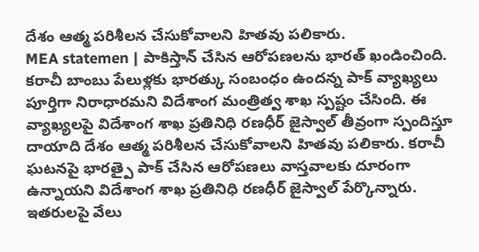దేశం ఆత్మ పరిశీలన చేసుకోవాలని హితవు పలికారు.
MEA statemen | పాకిస్తాన్ చేసిన ఆరోపణలను భారత్ ఖండించింది. కరాచీ బాంబు పేలుళ్లకు భారత్కు సంబంధం ఉందన్న పాక్ వ్యాఖ్యలు పూర్తిగా నిరాధారమని విదేశాంగ మంత్రిత్వ శాఖ స్పష్టం చేసింది. ఈ వ్యాఖ్యలపై విదేశాంగ శాఖ ప్రతినిధి రణధీర్ జైస్వాల్ తీవ్రంగా స్పందిస్తూ దాయాది దేశం ఆత్మ పరిశీలన చేసుకోవాలని హితవు పలికారు. కరాచీ ఘటనపై భారత్పై పాక్ చేసిన ఆరోపణలు వాస్తవాలకు దూరంగా ఉన్నాయని విదేశాంగ శాఖ ప్రతినిధి రణధీర్ జైస్వాల్ పేర్కొన్నారు. ఇతరులపై వేలు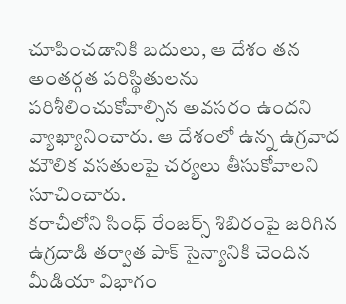చూపించడానికి బదులు, ఆ దేశం తన అంతర్గత పరిస్థితులను పరిశీలించుకోవాల్సిన అవసరం ఉందని వ్యాఖ్యానించారు. ఆ దేశంలో ఉన్న ఉగ్రవాద మౌలిక వసతులపై చర్యలు తీసుకోవాలని సూచించారు.
కరాచీలోని సింధ్ రేంజర్స్ శిబిరంపై జరిగిన ఉగ్రదాడి తర్వాత పాక్ సైన్యానికి చెందిన మీడియా విభాగం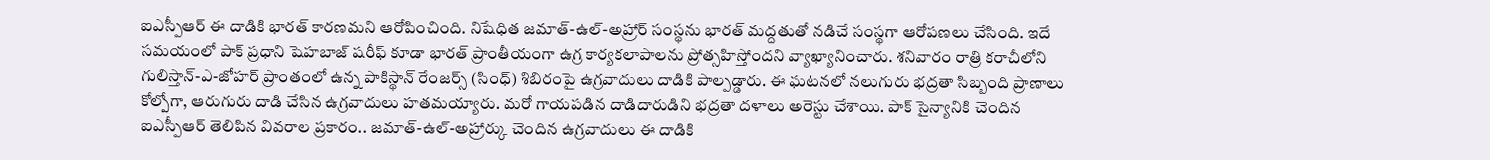ఐఎస్పీఆర్ ఈ దాడికి భారత్ కారణమని ఆరోపించింది. నిషేధిత జమాత్-ఉల్-అహ్రార్ సంస్థను భారత్ మద్దతుతో నడిచే సంస్థగా ఆరోపణలు చేసింది. ఇదే సమయంలో పాక్ ప్రధాని షెహబాజ్ షరీఫ్ కూడా భారత్ ప్రాంతీయంగా ఉగ్ర కార్యకలాపాలను ప్రోత్సహిస్తోందని వ్యాఖ్యానించారు. శనివారం రాత్రి కరాచీలోని గులిస్తాన్-ఎ-జోహర్ ప్రాంతంలో ఉన్న పాకిస్థాన్ రేంజర్స్ (సింధ్) శిబిరంపై ఉగ్రవాదులు దాడికి పాల్పడ్డారు. ఈ ఘటనలో నలుగురు భద్రతా సిబ్బంది ప్రాణాలు కోల్పోగా, ఆరుగురు దాడి చేసిన ఉగ్రవాదులు హతమయ్యారు. మరో గాయపడిన దాడిదారుడిని భద్రతా దళాలు అరెస్టు చేశాయి. పాక్ సైన్యానికి చెందిన ఐఎస్పీఆర్ తెలిపిన వివరాల ప్రకారం.. జమాత్-ఉల్-అహ్రార్కు చెందిన ఉగ్రవాదులు ఈ దాడికి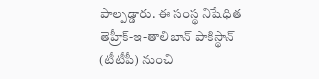పాల్పడ్డారు. ఈ సంస్థ నిషేధిత తెహ్రీక్-ఇ-తాలిబాన్ పాకిస్థాన్ (టీటీపీ) నుంచి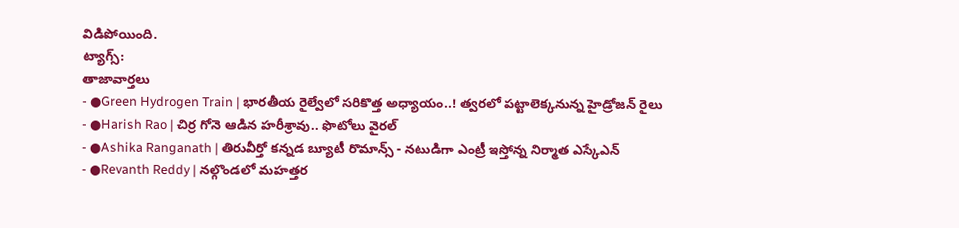విడిపోయింది.
ట్యాగ్స్:
తాజావార్తలు
- ●Green Hydrogen Train | భారతీయ రైల్వేలో సరికొత్త అధ్యాయం..! త్వరలో పట్టాలెక్కనున్న హైడ్రోజన్ రైలు
- ●Harish Rao | చిర్ర గోనె ఆడిన హరీశ్రావు.. ఫొటోలు వైరల్
- ●Ashika Ranganath | తిరువీర్తో కన్నడ బ్యూటీ రొమాన్స్ - నటుడిగా ఎంట్రీ ఇస్తోన్న నిర్మాత ఎస్కేఎన్
- ●Revanth Reddy | నల్గొండలో మహత్తర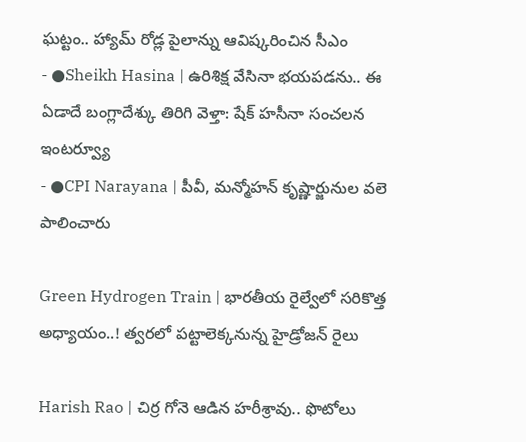ఘట్టం.. హ్యామ్ రోడ్ల పైలాన్ను ఆవిష్కరించిన సీఎం
- ●Sheikh Hasina | ఉరిశిక్ష వేసినా భయపడను.. ఈ ఏడాదే బంగ్లాదేశ్కు తిరిగి వెళ్తా: షేక్ హసీనా సంచలన ఇంటర్వ్యూ
- ●CPI Narayana | పీవీ, మన్మోహన్ కృష్ణార్జునుల వలె పాలించారు

Green Hydrogen Train | భారతీయ రైల్వేలో సరికొత్త అధ్యాయం..! త్వరలో పట్టాలెక్కనున్న హైడ్రోజన్ రైలు

Harish Rao | చిర్ర గోనె ఆడిన హరీశ్రావు.. ఫొటోలు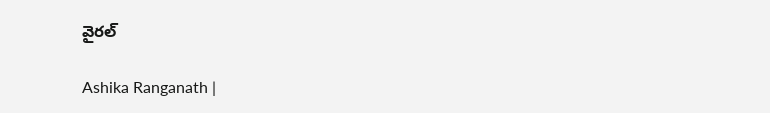వైరల్

Ashika Ranganath |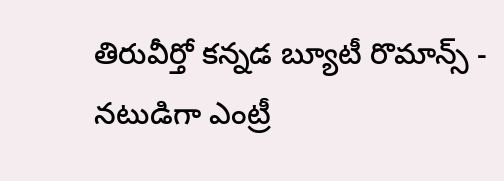తిరువీర్తో కన్నడ బ్యూటీ రొమాన్స్ - నటుడిగా ఎంట్రీ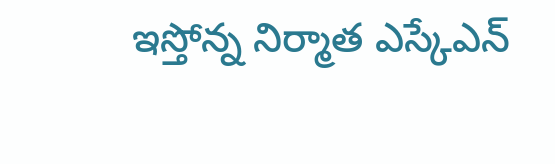ఇస్తోన్న నిర్మాత ఎస్కేఎన్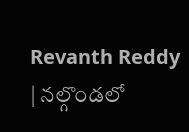Revanth Reddy | నల్గొండలో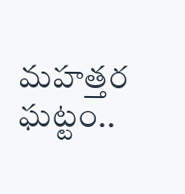మహత్తర ఘట్టం..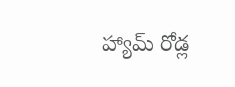హ్యామ్ రోడ్ల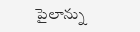పైలాన్ను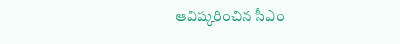ఆవిష్కరించిన సీఎం